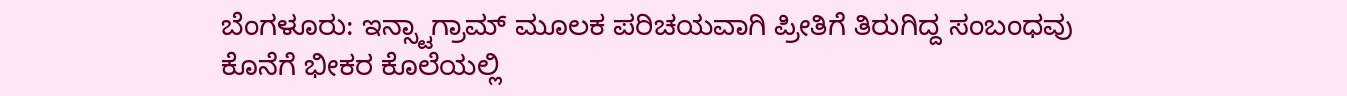ಬೆಂಗಳೂರು: ಇನ್ಸ್ಟಾಗ್ರಾಮ್ ಮೂಲಕ ಪರಿಚಯವಾಗಿ ಪ್ರೀತಿಗೆ ತಿರುಗಿದ್ದ ಸಂಬಂಧವು ಕೊನೆಗೆ ಭೀಕರ ಕೊಲೆಯಲ್ಲಿ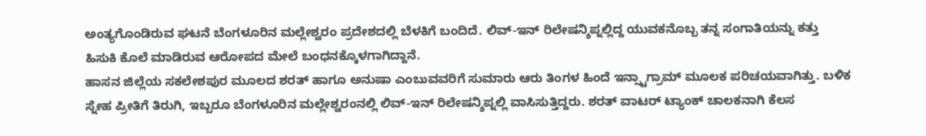ಅಂತ್ಯಗೊಂಡಿರುವ ಘಟನೆ ಬೆಂಗಳೂರಿನ ಮಲ್ಲೇಶ್ವರಂ ಪ್ರದೇಶದಲ್ಲಿ ಬೆಳಕಿಗೆ ಬಂದಿದೆ. ಲಿವ್-ಇನ್ ರಿಲೇಷನ್ಶಿಪ್ನಲ್ಲಿದ್ದ ಯುವಕನೊಬ್ಬ ತನ್ನ ಸಂಗಾತಿಯನ್ನು ಕತ್ತು ಹಿಸುಕಿ ಕೊಲೆ ಮಾಡಿರುವ ಆರೋಪದ ಮೇಲೆ ಬಂಧನಕ್ಕೊಳಗಾಗಿದ್ದಾನೆ.
ಹಾಸನ ಜಿಲ್ಲೆಯ ಸಕಲೇಶಪುರ ಮೂಲದ ಶರತ್ ಹಾಗೂ ಅನುಷಾ ಎಂಬುವವರಿಗೆ ಸುಮಾರು ಆರು ತಿಂಗಳ ಹಿಂದೆ ಇನ್ಸ್ಟಾಗ್ರಾಮ್ ಮೂಲಕ ಪರಿಚಯವಾಗಿತ್ತು. ಬಳಿಕ ಸ್ನೇಹ ಪ್ರೀತಿಗೆ ತಿರುಗಿ, ಇಬ್ಬರೂ ಬೆಂಗಳೂರಿನ ಮಲ್ಲೇಶ್ವರಂನಲ್ಲಿ ಲಿವ್-ಇನ್ ರಿಲೇಷನ್ಶಿಪ್ನಲ್ಲಿ ವಾಸಿಸುತ್ತಿದ್ದರು. ಶರತ್ ವಾಟರ್ ಟ್ಯಾಂಕ್ ಚಾಲಕನಾಗಿ ಕೆಲಸ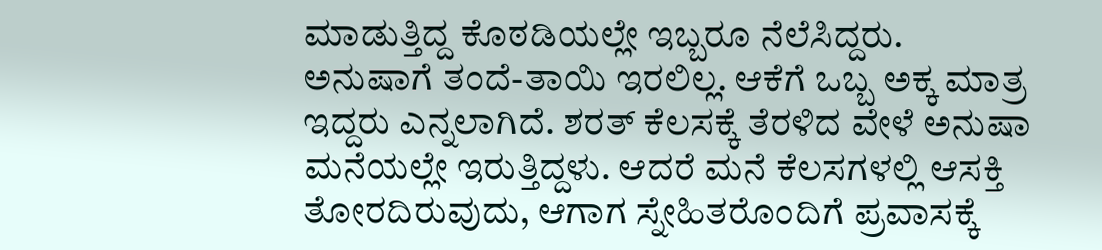ಮಾಡುತ್ತಿದ್ದ ಕೊಠಡಿಯಲ್ಲೇ ಇಬ್ಬರೂ ನೆಲೆಸಿದ್ದರು.
ಅನುಷಾಗೆ ತಂದೆ-ತಾಯಿ ಇರಲಿಲ್ಲ. ಆಕೆಗೆ ಒಬ್ಬ ಅಕ್ಕ ಮಾತ್ರ ಇದ್ದರು ಎನ್ನಲಾಗಿದೆ. ಶರತ್ ಕೆಲಸಕ್ಕೆ ತೆರಳಿದ ವೇಳೆ ಅನುಷಾ ಮನೆಯಲ್ಲೇ ಇರುತ್ತಿದ್ದಳು. ಆದರೆ ಮನೆ ಕೆಲಸಗಳಲ್ಲಿ ಆಸಕ್ತಿ ತೋರದಿರುವುದು, ಆಗಾಗ ಸ್ನೇಹಿತರೊಂದಿಗೆ ಪ್ರವಾಸಕ್ಕೆ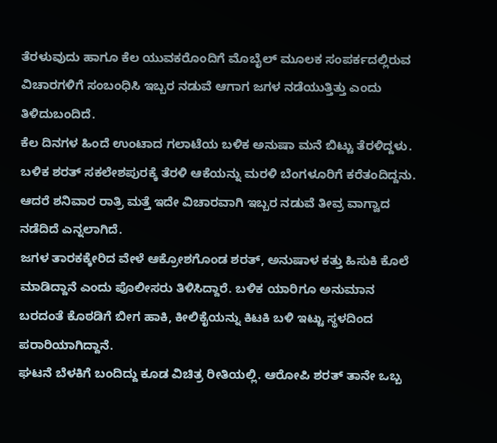ತೆರಳುವುದು ಹಾಗೂ ಕೆಲ ಯುವಕರೊಂದಿಗೆ ಮೊಬೈಲ್ ಮೂಲಕ ಸಂಪರ್ಕದಲ್ಲಿರುವ ವಿಚಾರಗಳಿಗೆ ಸಂಬಂಧಿಸಿ ಇಬ್ಬರ ನಡುವೆ ಆಗಾಗ ಜಗಳ ನಡೆಯುತ್ತಿತ್ತು ಎಂದು ತಿಳಿದುಬಂದಿದೆ.
ಕೆಲ ದಿನಗಳ ಹಿಂದೆ ಉಂಟಾದ ಗಲಾಟೆಯ ಬಳಿಕ ಅನುಷಾ ಮನೆ ಬಿಟ್ಟು ತೆರಳಿದ್ದಳು. ಬಳಿಕ ಶರತ್ ಸಕಲೇಶಪುರಕ್ಕೆ ತೆರಳಿ ಆಕೆಯನ್ನು ಮರಳಿ ಬೆಂಗಳೂರಿಗೆ ಕರೆತಂದಿದ್ದನು. ಆದರೆ ಶನಿವಾರ ರಾತ್ರಿ ಮತ್ತೆ ಇದೇ ವಿಚಾರವಾಗಿ ಇಬ್ಬರ ನಡುವೆ ತೀವ್ರ ವಾಗ್ವಾದ ನಡೆದಿದೆ ಎನ್ನಲಾಗಿದೆ.
ಜಗಳ ತಾರಕಕ್ಕೇರಿದ ವೇಳೆ ಆಕ್ರೋಶಗೊಂಡ ಶರತ್, ಅನುಷಾಳ ಕತ್ತು ಹಿಸುಕಿ ಕೊಲೆ ಮಾಡಿದ್ದಾನೆ ಎಂದು ಪೊಲೀಸರು ತಿಳಿಸಿದ್ದಾರೆ. ಬಳಿಕ ಯಾರಿಗೂ ಅನುಮಾನ ಬರದಂತೆ ಕೊಠಡಿಗೆ ಬೀಗ ಹಾಕಿ, ಕೀಲಿಕೈಯನ್ನು ಕಿಟಕಿ ಬಳಿ ಇಟ್ಟು ಸ್ಥಳದಿಂದ ಪರಾರಿಯಾಗಿದ್ದಾನೆ.
ಘಟನೆ ಬೆಳಕಿಗೆ ಬಂದಿದ್ದು ಕೂಡ ವಿಚಿತ್ರ ರೀತಿಯಲ್ಲಿ. ಆರೋಪಿ ಶರತ್ ತಾನೇ ಒಬ್ಬ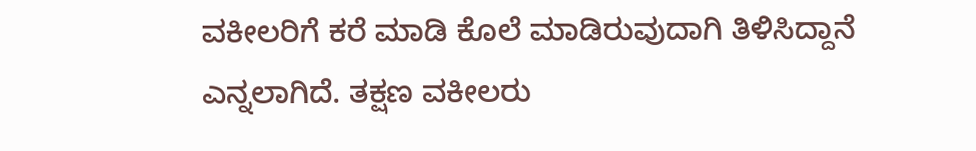ವಕೀಲರಿಗೆ ಕರೆ ಮಾಡಿ ಕೊಲೆ ಮಾಡಿರುವುದಾಗಿ ತಿಳಿಸಿದ್ದಾನೆ ಎನ್ನಲಾಗಿದೆ. ತಕ್ಷಣ ವಕೀಲರು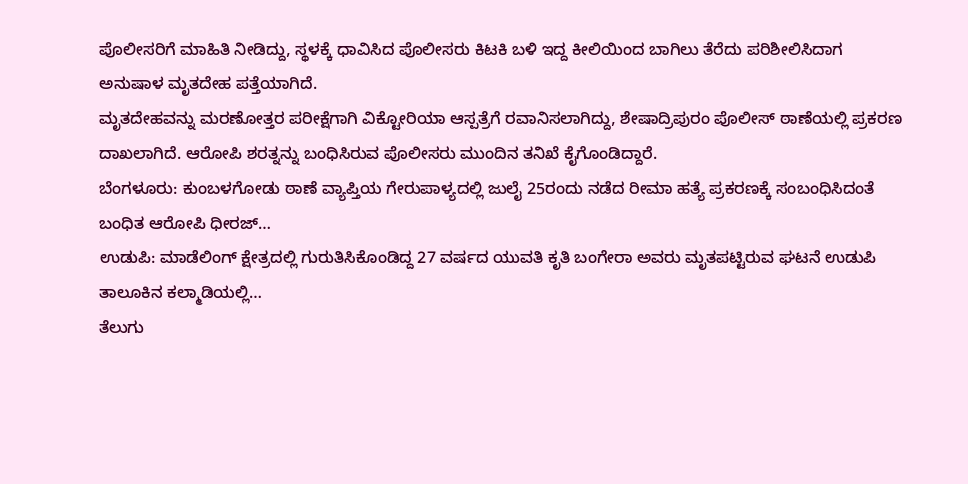ಪೊಲೀಸರಿಗೆ ಮಾಹಿತಿ ನೀಡಿದ್ದು, ಸ್ಥಳಕ್ಕೆ ಧಾವಿಸಿದ ಪೊಲೀಸರು ಕಿಟಕಿ ಬಳಿ ಇದ್ದ ಕೀಲಿಯಿಂದ ಬಾಗಿಲು ತೆರೆದು ಪರಿಶೀಲಿಸಿದಾಗ ಅನುಷಾಳ ಮೃತದೇಹ ಪತ್ತೆಯಾಗಿದೆ.
ಮೃತದೇಹವನ್ನು ಮರಣೋತ್ತರ ಪರೀಕ್ಷೆಗಾಗಿ ವಿಕ್ಟೋರಿಯಾ ಆಸ್ಪತ್ರೆಗೆ ರವಾನಿಸಲಾಗಿದ್ದು, ಶೇಷಾದ್ರಿಪುರಂ ಪೊಲೀಸ್ ಠಾಣೆಯಲ್ಲಿ ಪ್ರಕರಣ ದಾಖಲಾಗಿದೆ. ಆರೋಪಿ ಶರತ್ನನ್ನು ಬಂಧಿಸಿರುವ ಪೊಲೀಸರು ಮುಂದಿನ ತನಿಖೆ ಕೈಗೊಂಡಿದ್ದಾರೆ.
ಬೆಂಗಳೂರು: ಕುಂಬಳಗೋಡು ಠಾಣೆ ವ್ಯಾಪ್ತಿಯ ಗೇರುಪಾಳ್ಯದಲ್ಲಿ ಜುಲೈ 25ರಂದು ನಡೆದ ರೀಮಾ ಹತ್ಯೆ ಪ್ರಕರಣಕ್ಕೆ ಸಂಬಂಧಿಸಿದಂತೆ ಬಂಧಿತ ಆರೋಪಿ ಧೀರಜ್…
ಉಡುಪಿ: ಮಾಡೆಲಿಂಗ್ ಕ್ಷೇತ್ರದಲ್ಲಿ ಗುರುತಿಸಿಕೊಂಡಿದ್ದ 27 ವರ್ಷದ ಯುವತಿ ಕೃತಿ ಬಂಗೇರಾ ಅವರು ಮೃತಪಟ್ಟಿರುವ ಘಟನೆ ಉಡುಪಿ ತಾಲೂಕಿನ ಕಲ್ಮಾಡಿಯಲ್ಲಿ…
ತೆಲುಗು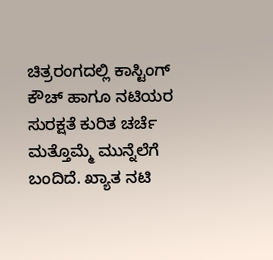ಚಿತ್ರರಂಗದಲ್ಲಿ ಕಾಸ್ಟಿಂಗ್ ಕೌಚ್ ಹಾಗೂ ನಟಿಯರ ಸುರಕ್ಷತೆ ಕುರಿತ ಚರ್ಚೆ ಮತ್ತೊಮ್ಮೆ ಮುನ್ನೆಲೆಗೆ ಬಂದಿದೆ. ಖ್ಯಾತ ನಟಿ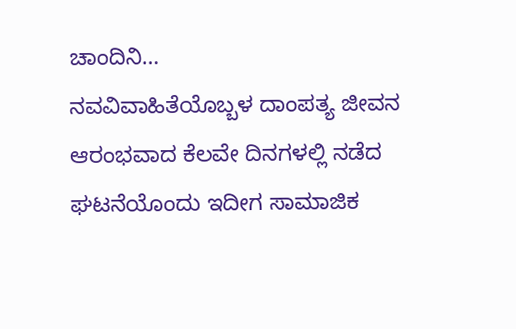ಚಾಂದಿನಿ…
ನವವಿವಾಹಿತೆಯೊಬ್ಬಳ ದಾಂಪತ್ಯ ಜೀವನ ಆರಂಭವಾದ ಕೆಲವೇ ದಿನಗಳಲ್ಲಿ ನಡೆದ ಘಟನೆಯೊಂದು ಇದೀಗ ಸಾಮಾಜಿಕ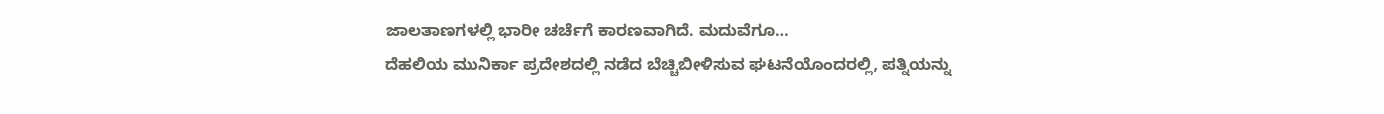ಜಾಲತಾಣಗಳಲ್ಲಿ ಭಾರೀ ಚರ್ಚೆಗೆ ಕಾರಣವಾಗಿದೆ. ಮದುವೆಗೂ…
ದೆಹಲಿಯ ಮುನಿರ್ಕಾ ಪ್ರದೇಶದಲ್ಲಿ ನಡೆದ ಬೆಚ್ಚಿಬೀಳಿಸುವ ಘಟನೆಯೊಂದರಲ್ಲಿ, ಪತ್ನಿಯನ್ನು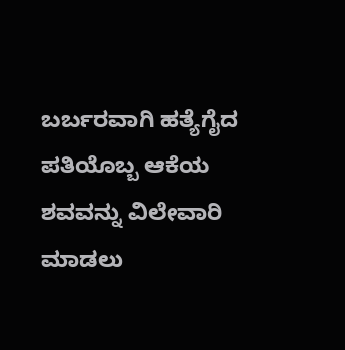ಬರ್ಬರವಾಗಿ ಹತ್ಯೆಗೈದ ಪತಿಯೊಬ್ಬ ಆಕೆಯ ಶವವನ್ನು ವಿಲೇವಾರಿ ಮಾಡಲು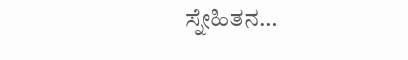ಸ್ನೇಹಿತನ…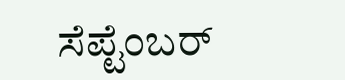ಸೆಪ್ಟೆಂಬರ್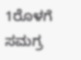1ರೊಳಗೆ ಸಮಗ್ರ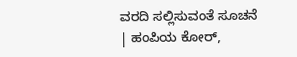ವರದಿ ಸಲ್ಲಿಸುವಂತೆ ಸೂಚನೆ | ಹಂಪಿಯ ಕೋರ್,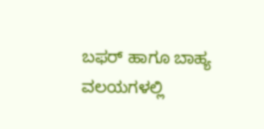ಬಫರ್ ಹಾಗೂ ಬಾಹ್ಯ ವಲಯಗಳಲ್ಲಿ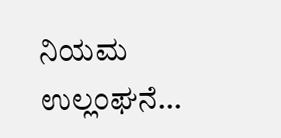ನಿಯಮ ಉಲ್ಲಂಘನೆ…